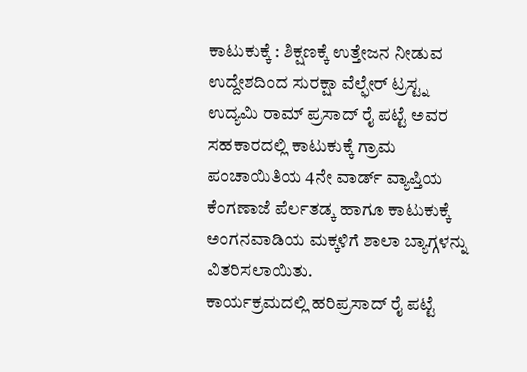ಕಾಟುಕುಕ್ಕೆ : ಶಿಕ್ಷಣಕ್ಕೆ ಉತ್ತೇಜನ ನೀಡುವ ಉದ್ದೇಶದಿಂದ ಸುರಕ್ಷಾ ವೆಲ್ಫೇರ್ ಟ್ರಸ್ಟ್ನ ಉದ್ಯಮಿ ರಾಮ್ ಪ್ರಸಾದ್ ರೈ ಪಟ್ಟೆ ಅವರ ಸಹಕಾರದಲ್ಲಿ ಕಾಟುಕುಕ್ಕೆ ಗ್ರಾಮ ಪಂಚಾಯಿತಿಯ 4ನೇ ವಾರ್ಡ್ ವ್ಯಾಪ್ತಿಯ ಕೆಂಗಣಾಜೆ ಪೆರ್ಲತಡ್ಕ ಹಾಗೂ ಕಾಟುಕುಕ್ಕೆ ಅಂಗನವಾಡಿಯ ಮಕ್ಕಳಿಗೆ ಶಾಲಾ ಬ್ಯಾಗ್ಗಳನ್ನು ವಿತರಿಸಲಾಯಿತು.
ಕಾರ್ಯಕ್ರಮದಲ್ಲಿ ಹರಿಪ್ರಸಾದ್ ರೈ ಪಟ್ಟೆ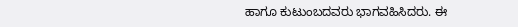ಹಾಗೂ ಕುಟುಂಬದವರು ಭಾಗವಹಿಸಿದರು. ಈ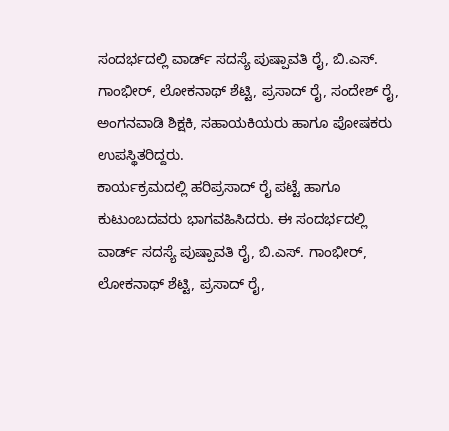ಸಂದರ್ಭದಲ್ಲಿ ವಾರ್ಡ್ ಸದಸ್ಯೆ ಪುಷ್ಪಾವತಿ ರೈ, ಬಿ.ಎಸ್. ಗಾಂಭೀರ್, ಲೋಕನಾಥ್ ಶೆಟ್ಟಿ, ಪ್ರಸಾದ್ ರೈ, ಸಂದೇಶ್ ರೈ, ಅಂಗನವಾಡಿ ಶಿಕ್ಷಕಿ, ಸಹಾಯಕಿಯರು ಹಾಗೂ ಪೋಷಕರು ಉಪಸ್ಥಿತರಿದ್ದರು.
ಕಾರ್ಯಕ್ರಮದಲ್ಲಿ ಹರಿಪ್ರಸಾದ್ ರೈ ಪಟ್ಟೆ ಹಾಗೂ ಕುಟುಂಬದವರು ಭಾಗವಹಿಸಿದರು. ಈ ಸಂದರ್ಭದಲ್ಲಿ ವಾರ್ಡ್ ಸದಸ್ಯೆ ಪುಷ್ಪಾವತಿ ರೈ, ಬಿ.ಎಸ್. ಗಾಂಭೀರ್, ಲೋಕನಾಥ್ ಶೆಟ್ಟಿ, ಪ್ರಸಾದ್ ರೈ,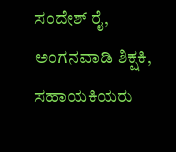ಸಂದೇಶ್ ರೈ, ಅಂಗನವಾಡಿ ಶಿಕ್ಷಕಿ, ಸಹಾಯಕಿಯರು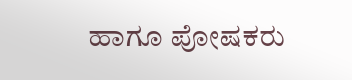ಹಾಗೂ ಪೋಷಕರು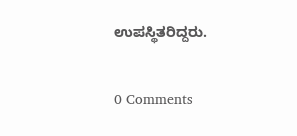ಉಪಸ್ಥಿತರಿದ್ದರು.

0 Comments